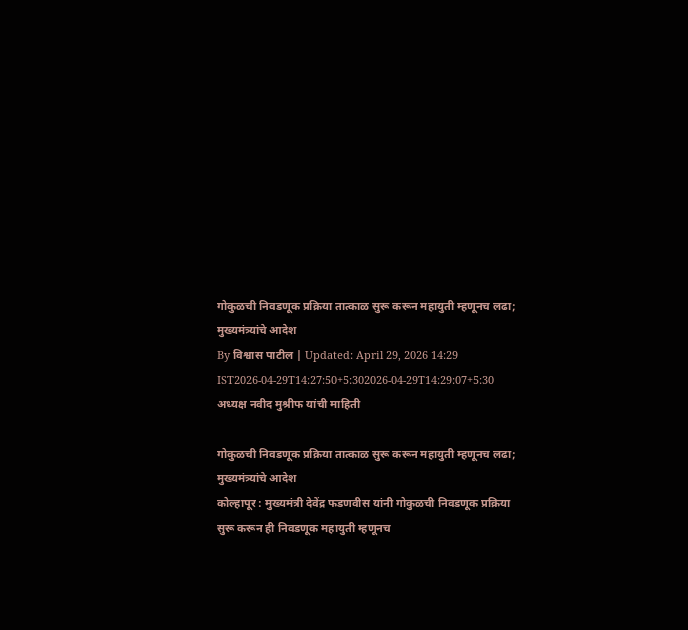गोकुळची निवडणूक प्रक्रिया तात्काळ सुरू करून महायुती म्हणूनच लढा; मुख्यमंत्र्यांचे आदेश
By विश्वास पाटील | Updated: April 29, 2026 14:29 IST2026-04-29T14:27:50+5:302026-04-29T14:29:07+5:30
अध्यक्ष नवीद मुश्रीफ यांची माहिती

गोकुळची निवडणूक प्रक्रिया तात्काळ सुरू करून महायुती म्हणूनच लढा; मुख्यमंत्र्यांचे आदेश
कोल्हापूर : मुख्यमंत्री देवेंद्र फडणवीस यांनी गोकुळची निवडणूक प्रक्रिया सुरू करून ही निवडणूक महायुती म्हणूनच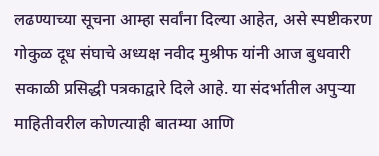लढण्याच्या सूचना आम्हा सर्वांना दिल्या आहेत, असे स्पष्टीकरण गोकुळ दूध संघाचे अध्यक्ष नवीद मुश्रीफ यांनी आज बुधवारी सकाळी प्रसिद्धी पत्रकाद्वारे दिले आहे. या संदर्भातील अपुऱ्या माहितीवरील कोणत्याही बातम्या आणि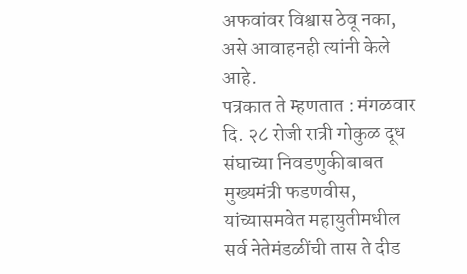अफवांवर विश्वास ठेवू नका, असे आवाहनही त्यांनी केले आहे.
पत्रकात ते म्हणतात : मंगळवार दि. २८ रोजी रात्री गोकुळ दूध संघाच्या निवडणुकीबाबत मुख्यमंत्री फडणवीस, यांच्यासमवेत महायुतीमधील सर्व नेतेमंडळींची तास ते दीड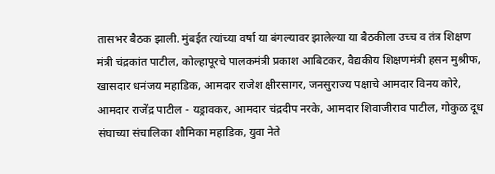तासभर बैठक झाली. मुंबईत त्यांच्या वर्षा या बंगल्यावर झालेल्या या बैठकीला उच्च व तंत्र शिक्षण मंत्री चंद्रकांत पाटील, कोल्हापूरचे पालकमंत्री प्रकाश आबिटकर, वैद्यकीय शिक्षणमंत्री हसन मुश्रीफ, खासदार धनंजय महाडिक, आमदार राजेश क्षीरसागर, जनसुराज्य पक्षाचे आमदार विनय कोरे, आमदार राजेंद्र पाटील - यड्रावकर, आमदार चंद्रदीप नरके, आमदार शिवाजीराव पाटील, गोकुळ दूध संघाच्या संचालिका शौमिका महाडिक, युवा नेते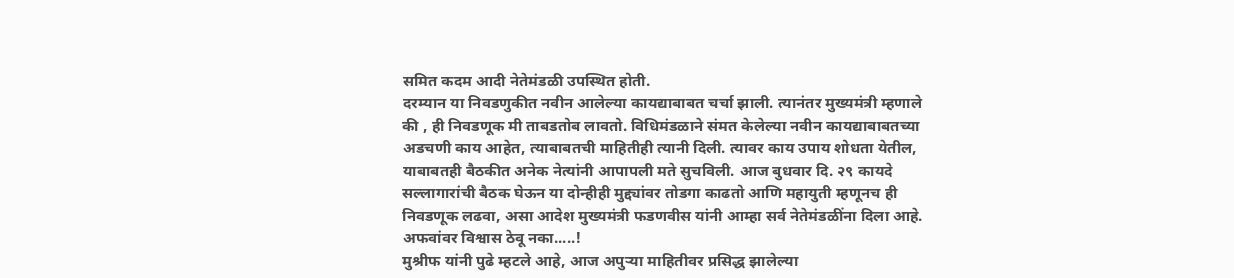समित कदम आदी नेतेमंडळी उपस्थित होती.
दरम्यान या निवडणुकीत नवीन आलेल्या कायद्याबाबत चर्चा झाली. त्यानंतर मुख्यमंत्री म्हणाले की , ही निवडणूक मी ताबडतोब लावतो. विधिमंडळाने संमत केलेल्या नवीन कायद्याबाबतच्या अडचणी काय आहेत, त्याबाबतची माहितीही त्यानी दिली. त्यावर काय उपाय शोधता येतील, याबाबतही बैठकीत अनेक नेत्यांनी आपापली मते सुचविली. आज बुधवार दि. २९ कायदे सल्लागारांची बैठक घेऊन या दोन्हीही मुद्द्यांवर तोडगा काढतो आणि महायुती म्हणूनच ही निवडणूक लढवा, असा आदेश मुख्यमंत्री फडणवीस यांनी आम्हा सर्व नेतेमंडळींना दिला आहे.
अफवांवर विश्वास ठेवू नका.....!
मुश्रीफ यांनी पुढे म्हटले आहे, आज अपुऱ्या माहितीवर प्रसिद्ध झालेल्या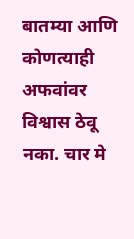बातम्या आणि कोणत्याही अफवांवर विश्वास ठेवू नका. चार मे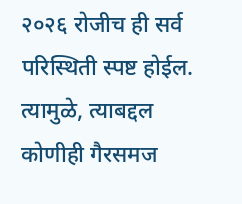२०२६ रोजीच ही सर्व परिस्थिती स्पष्ट होईल. त्यामुळे, त्याबद्दल कोणीही गैरसमज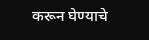करून घेण्याचे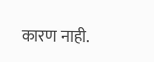कारण नाही.